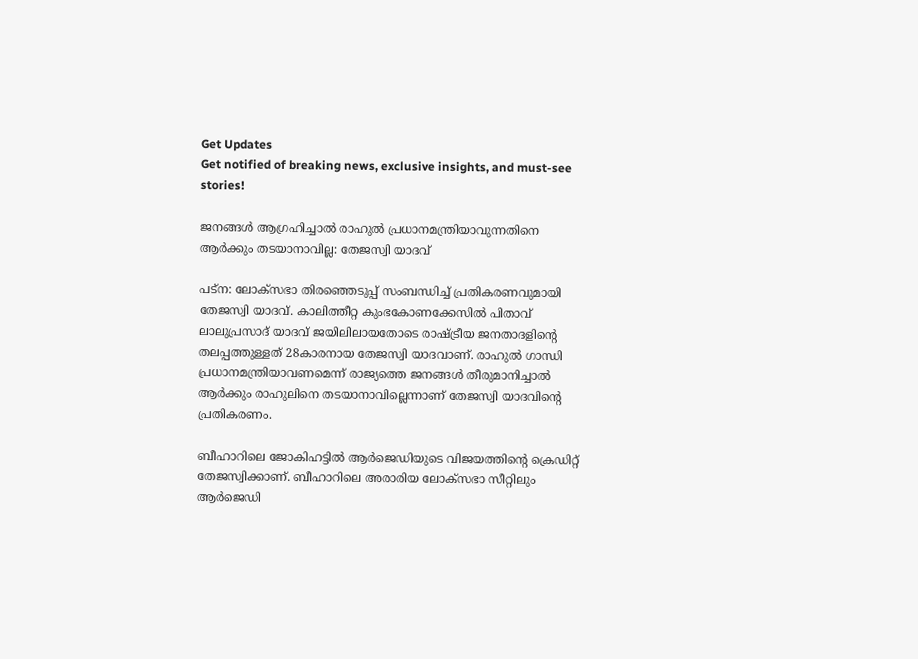Get Updates
Get notified of breaking news, exclusive insights, and must-see stories!

ജനങ്ങൾ ആഗ്രഹിച്ചാൽ രാഹുൽ പ്രധാനമന്ത്രിയാവുന്നതിനെ ആർക്കും തടയാനാവില്ല: തേജസ്വി യാദവ്

പട്ന: ലോക്സഭാ തിരഞ്ഞെടുപ്പ് സംബന്ധിച്ച് പ്രതികരണവുമായി തേജസ്വി യാദവ്. കാലിത്തീറ്റ കുംഭകോണക്കേസില്‍ പിതാവ് ലാലുപ്രസാദ് യാദവ് ജയിലിലായതോടെ രാഷ്ട്രീയ ജനതാദളിന്റെ തലപ്പത്തുള്ളത് 28കാരനായ തേജസ്വി യാദവാണ്. രാഹുൽ ഗാന്ധി പ്രധാനമന്ത്രിയാവണമെന്ന് രാജ്യത്തെ ജനങ്ങൾ തീരുമാനിച്ചാൽ ആർക്കും രാഹുലിനെ തടയാനാവില്ലെന്നാണ് തേജസ്വി യാദവിന്റെ പ്രതികരണം.

ബീഹാറിലെ ജോകിഹട്ടിൽ ആർജെഡിയുടെ വിജയത്തിന്റെ ക്രെഡിറ്റ് തേജസ്വിക്കാണ്. ബീഹാറിലെ അരാരിയ ലോക്സഭാ സീറ്റിലും ആർജെഡി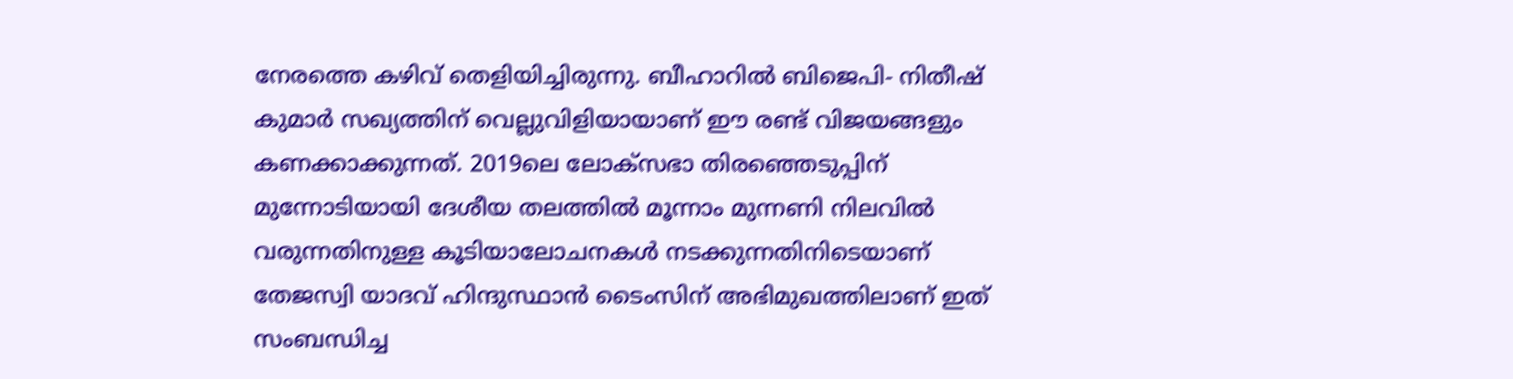നേരത്തെ കഴിവ് തെളിയിച്ചിരുന്നു. ബീഹാറിൽ ബിജെപി- നിതീഷ് കുമാർ സഖ്യത്തിന് വെല്ലുവിളിയായാണ് ഈ രണ്ട് വിജയങ്ങളും കണക്കാക്കുന്നത്. 2019ലെ ലോക്സഭാ തിരഞ്ഞെടുപ്പിന് മുന്നോടിയായി ദേശീയ തലത്തിൽ മൂന്നാം മുന്നണി നിലവിൽ വരുന്നതിനുള്ള കൂടിയാലോചനകൾ നടക്കുന്നതിനിടെയാണ് തേജസ്വി യാദവ് ഹിന്ദുസ്ഥാൻ ടൈംസിന് അഭിമുഖത്തിലാണ് ഇത് സംബന്ധിച്ച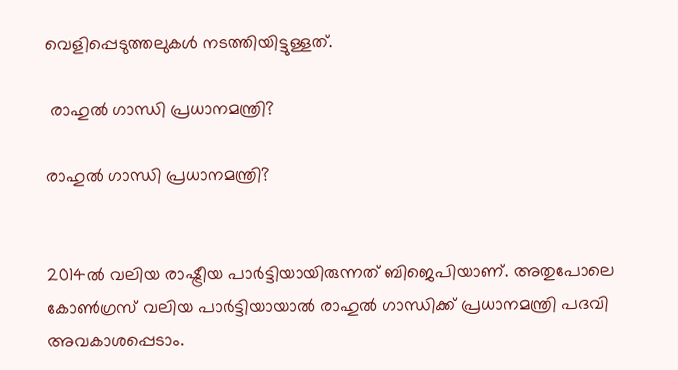വെളിപ്പെടുത്തലുകൾ നടത്തിയിട്ടുള്ളത്.

 രാഹുൽ ഗാന്ധി പ്രധാനമന്ത്രി?

രാഹുൽ ഗാന്ധി പ്രധാനമന്ത്രി?


2014ൽ വലിയ രാഷ്ട്രീയ പാർട്ടിയായിരുന്നത് ബിജെപിയാണ്. അതുപോലെ കോൺഗ്രസ് വലിയ പാർട്ടിയായാൽ രാഹുൽ ഗാന്ധിക്ക് പ്രധാനമന്ത്രി പദവി അവകാശപ്പെടാം.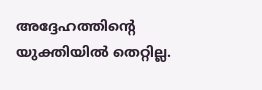അദ്ദേഹത്തിന്റെ യുക്തിയിൽ തെറ്റില്ല.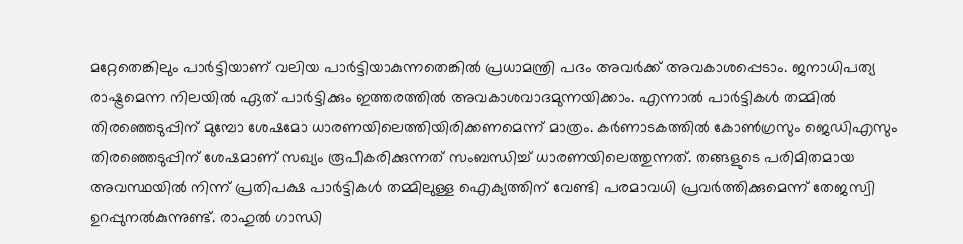മറ്റേതെങ്കിലും പാർട്ടിയാണ് വലിയ പാർട്ടിയാകുന്നതെങ്കിൽ പ്രധാമന്ത്രി പദം അവർക്ക് അവകാശപ്പെടാം. ജനാധിപത്യ രാഷ്ട്രമെന്ന നിലയില്‍ ഏത് പാർട്ടിക്കും ഇത്തരത്തിൽ അവകാശവാദമുന്നയിക്കാം. എന്നാല്‍ പാര്‍ട്ടികൾ തമ്മില്‍ തിരഞ്ഞെടുപ്പിന് മുമ്പോ ശേഷമോ ധാരണയിലെത്തിയിരിക്കണമെന്ന് മാത്രം. കർണാടകത്തിൽ കോൺഗ്രസും ജെഡിഎസും തിരഞ്ഞെടുപ്പിന് ശേഷമാണ് സഖ്യം രൂപീകരിക്കുന്നത് സംബന്ധിച്ച് ധാരണയിലെത്തുന്നത്. തങ്ങളുടെ പരിമിതമായ അവസ്ഥയിൽ നിന്ന് പ്രതിപക്ഷ പാർട്ടികൾ തമ്മിലുള്ള ഐക്യത്തിന് വേണ്ടി പരമാവധി പ്രവർത്തിക്കുമെന്ന് തേജസ്വി ഉറപ്പുനൽകുന്നുണ്ട്. രാഹുൽ ഗാന്ധി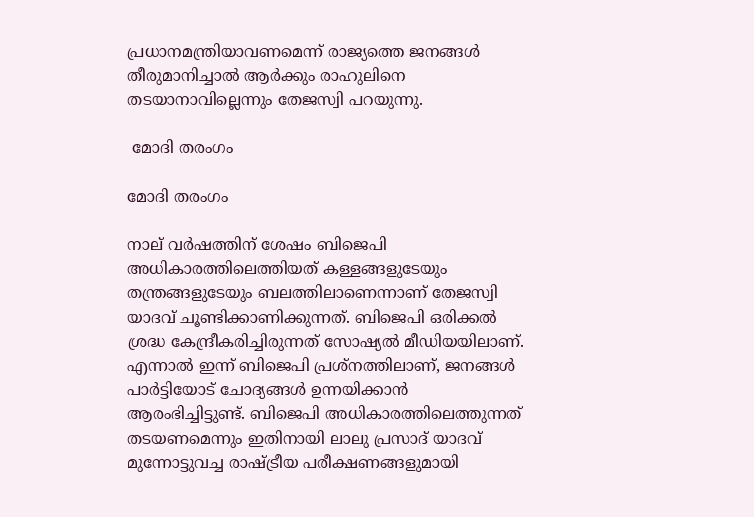പ്രധാനമന്ത്രിയാവണമെന്ന് രാജ്യത്തെ ജനങ്ങൾ തീരുമാനിച്ചാൽ ആർക്കും രാഹുലിനെ തടയാനാവില്ലെന്നും തേജസ്വി പറയുന്നു.

 മോദി തരംഗം

മോദി തരംഗം

നാല് വര്‍ഷത്തിന് ശേഷം ബിജെപി അധികാരത്തിലെത്തിയത് കള്ളങ്ങളുടേയും തന്ത്രങ്ങളുടേയും ബലത്തിലാണെന്നാണ് തേജസ്വി യാദവ് ചൂണ്ടിക്കാണിക്കുന്നത്. ബിജെപി ഒരിക്കല്‍ ശ്രദ്ധ കേന്ദ്രീകരിച്ചിരുന്നത് സോഷ്യല്‍ മീഡിയയിലാണ്. എന്നാല്‍ ഇന്ന് ബിജെപി പ്രശ്നത്തിലാണ്, ജനങ്ങള്‍ പാര്‍ട്ടിയോട് ചോദ്യങ്ങള്‍ ഉന്നയിക്കാന്‍ ആരംഭിച്ചിട്ടുണ്ട്. ബിജെപി അധികാരത്തിലെത്തുന്നത് തടയണമെന്നും ഇതിനായി ലാലു പ്രസാദ് യാദവ് മുന്നോട്ടുവച്ച രാഷ്ട്രീയ പരീക്ഷണങ്ങളുമായി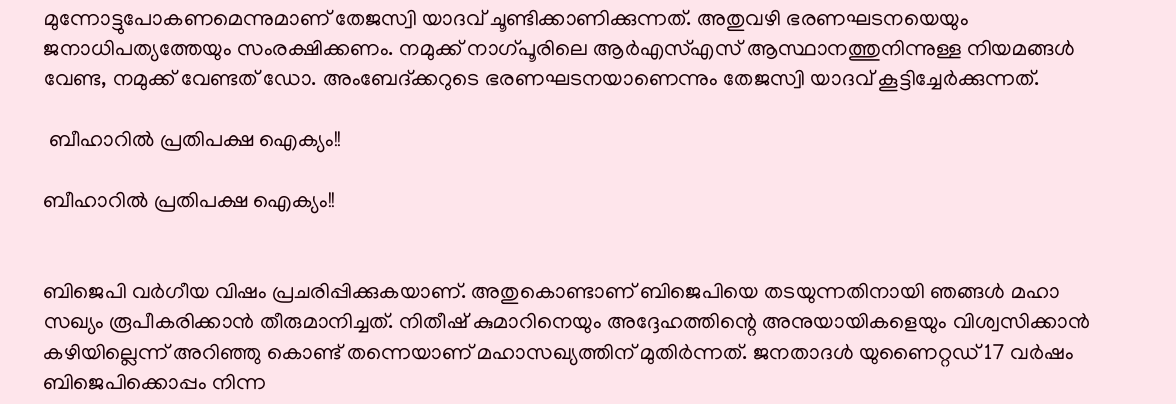മുന്നോട്ടുപോകണമെന്നുമാണ് തേജസ്വി യാദവ് ചൂണ്ടിക്കാണിക്കുന്നത്. അതുവഴി ഭരണഘടനയെയും ജനാധിപത്യത്തേയും സംരക്ഷിക്കണം. നമുക്ക് നാഗ്പൂരിലെ ആര്‍എസ്എസ് ആസ്ഥാനത്തുനിന്നുള്ള നിയമങ്ങള്‍ വേണ്ട, നമുക്ക് വേണ്ടത് ഡോ. അംബേദ്ക്കറുടെ ഭരണഘടനയാണെന്നും തേജസ്വി യാദവ് കൂട്ടിച്ചേര്‍ക്കുന്നത്.

 ബീഹാറില്‍ പ്രതിപക്ഷ ഐക്യം!!

ബീഹാറില്‍ പ്രതിപക്ഷ ഐക്യം!!


ബിജെപി വര്‍ഗീയ വിഷം പ്രചരിപ്പിക്കുകയാണ്. അതുകൊണ്ടാണ് ബിജെപിയെ തടയുന്നതിനായി ഞങ്ങള്‍ മഹാ സഖ്യം രൂപീകരിക്കാന്‍ തീരുമാനിച്ചത്. നിതീഷ് കുമാറിനെയും അദ്ദേഹത്തിന്റെ അനുയായികളെയും വിശ്വസിക്കാന്‍ കഴിയില്ലെന്ന് അറിഞ്ഞു കൊണ്ട് തന്നെയാണ് മഹാസഖ്യത്തിന് മുതിർന്നത്. ജനതാദൾ യുണൈറ്റഡ് 17 വര്‍ഷം ബിജെപിക്കൊപ്പം നിന്ന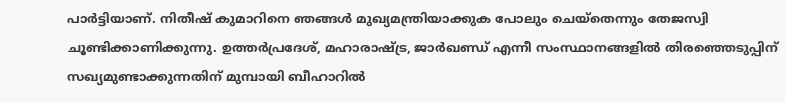പാര്‍ട്ടിയാണ്. നിതീഷ് കുമാറിനെ ഞങ്ങൾ മുഖ്യമന്ത്രിയാക്കുക പോലും ചെയ്തെന്നും തേജസ്വി ചൂണ്ടിക്കാണിക്കുന്നു. ഉത്തർപ്രദേശ്, മഹാരാഷ്ട്ര, ജാർഖണ്ഡ് എന്നീ സംസ്ഥാനങ്ങളില്‍ തിരഞ്ഞെടുപ്പിന് സഖ്യമുണ്ടാക്കുന്നതിന് മുമ്പായി ബീഹാറിൽ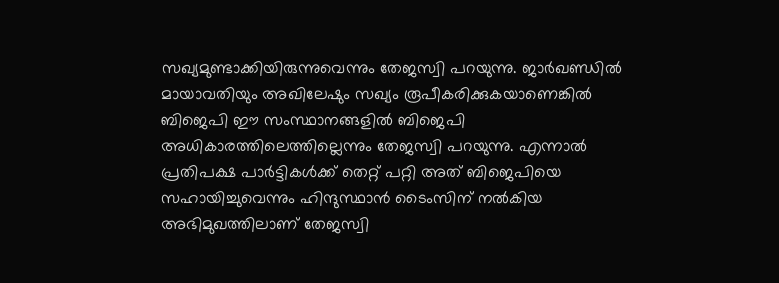സഖ്യമുണ്ടാക്കിയിരുന്നുവെന്നും തേജസ്വി പറയുന്നു. ജാർഖണ്ഡിൽ മായാവതിയും അഖിലേഷും സഖ്യം രൂപീകരിക്കുകയാണെങ്കില്‍ ബിജെപി ഈ സംസ്ഥാനങ്ങളിൽ ബിജെപി അധികാരത്തിലെത്തില്ലെന്നും തേജസ്വി പറയുന്നു. എന്നാൽ പ്രതിപക്ഷ പാർട്ടികൾക്ക് തെറ്റ് പറ്റി അത് ബിജെപിയെ സഹായിച്ചുവെന്നും ഹിന്ദുസ്ഥാൻ ടൈംസിന് നൽകിയ അഭിമുഖത്തിലാണ് തേജസ്വി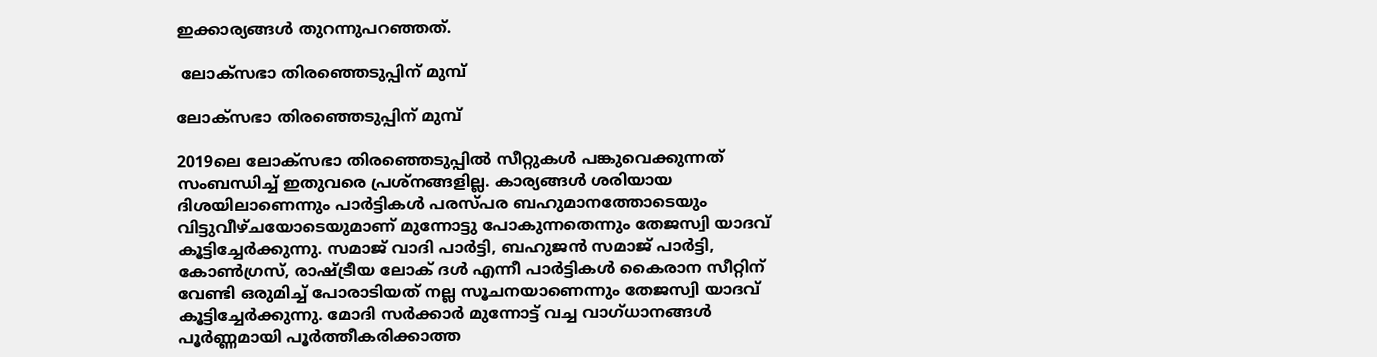ഇക്കാര്യങ്ങൾ തുറന്നുപറഞ്ഞത്.

 ലോക്സഭാ തിരഞ്ഞെടുപ്പിന് മുമ്പ്

ലോക്സഭാ തിരഞ്ഞെടുപ്പിന് മുമ്പ്

2019ലെ ലോക്സഭാ തിരഞ്ഞെടുപ്പിൽ സീറ്റുകൾ പങ്കുവെക്കുന്നത് സംബന്ധിച്ച് ഇതുവരെ പ്രശ്നങ്ങളില്ല. കാര്യങ്ങൾ ശരിയായ ദിശയിലാണെന്നും പാർട്ടികള്‍ പരസ്പര ബഹുമാനത്തോടെയും വിട്ടുവീഴ്ചയോടെയുമാണ് മുന്നോട്ടു പോകുന്നതെന്നും തേജസ്വി യാദവ് കൂട്ടിച്ചേർക്കുന്നു. സമാജ് വാദി പാർട്ടി, ബഹുജൻ സമാജ് പാർട്ടി, കോൺഗ്രസ്, രാഷ്ട്രീയ ലോക് ദള്‍ എന്നീ പാർട്ടികൾ കൈരാന സീറ്റിന് വേണ്ടി ഒരുമിച്ച് പോരാടിയത് നല്ല സൂചനയാണെന്നും തേജസ്വി യാദവ് കൂട്ടിച്ചേർക്കുന്നു. മോദി സർക്കാർ മുന്നോട്ട് വച്ച വാഗ്ധാനങ്ങള്‍ പൂർണ്ണമായി പൂർത്തീകരിക്കാത്ത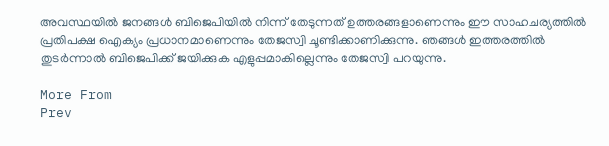അവസ്ഥയിൽ ജനങ്ങൾ ബിജെപിയിൽ നിന്ന് തേടുന്നത് ഉത്തരങ്ങളാണെന്നും ഈ സാഹചര്യത്തിൽ പ്രതിപക്ഷ ഐക്യം പ്രധാനമാണെന്നും തേജസ്വി ചൂണ്ടിക്കാണിക്കുന്നു. ഞങ്ങൾ ഇത്തരത്തിൽ തുടർന്നാൽ ബിജെപിക്ക് ജയിക്കുക എളുപ്പമാകില്ലെന്നും തേജസ്വി പറയുന്നു.

More From
Prev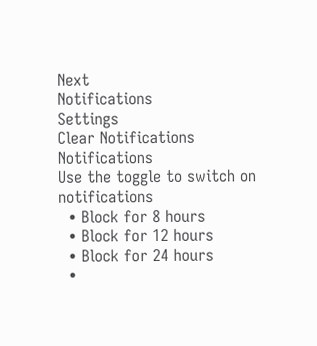Next
Notifications
Settings
Clear Notifications
Notifications
Use the toggle to switch on notifications
  • Block for 8 hours
  • Block for 12 hours
  • Block for 24 hours
  •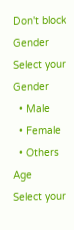Don't block
Gender
Select your Gender
  • Male
  • Female
  • Others
Age
Select your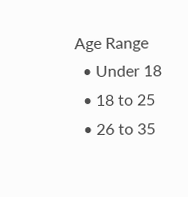Age Range
  • Under 18
  • 18 to 25
  • 26 to 35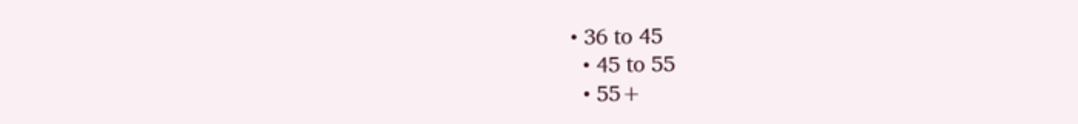• 36 to 45
  • 45 to 55
  • 55+